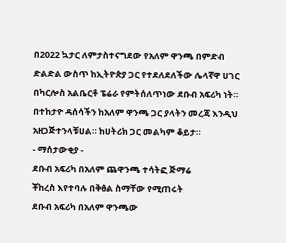በ2022 ኳታር ለምታስተናግደው የአለም ዋንጫ በምድብ ድልድል ውስጥ ከኢትዮጵያ ጋር የተደለደለችው ሌላኛዋ ሀገር በካርሎስ አልቤርቶ ፔሬራ የምትሰለጥነው ደቡብ አፍሪካ ነት። በተከታዮ ዳሰሳችን ከአለም ዋንጫ ጋር ያላትን መረጃ እንዲህ አዘጋጅተንላቹሀል። ከሀትሪክ ጋር መልካም ቆይታ።
- ማሰታውቂያ -
ደቡብ አፍሪካ በአለም ጨዋንጫ ተሳትፎ ጅማሬ
ቾከረስ እየተባሉ በቅፅል ስማቸው የሚጠሩት
ደቡብ አፍሪካ በአለም ዋንጫው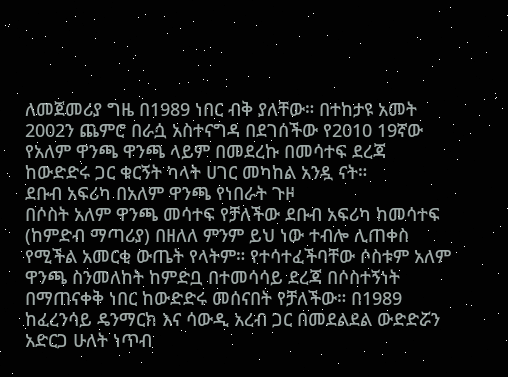ለመጀመሪያ ግዜ በ1989 ነበር ብቅ ያለቸው። በተከታዩ አመት 2002ን ጨምሮ በራሷ አስተናግዳ በደገሰችው የ2010 19ኛው የአለም ዋንጫ ዋንጫ ላይም በመደረኩ በመሳተፍ ደረጃ ከውድድሩ ጋር ቁርኝት ካላት ሀገር መካከል አንዷ ናት።
ደቡብ አፍሪካ በአለም ዋንጫ የነበራት ጉዞ
በሶስት አለም ዋንጫ መሳተፍ የቻለችው ደቡብ አፍሪካ ከመሳተፍ (ከምድብ ማጣሪያ) በዘለለ ምንም ይህ ነው ተብሎ ሊጠቀስ የሚችል አመርቂ ውጤት የላትም። የተሳተፈችባቸው ሶስቱም አለም ዋንጫ ስንመለከት ከምድቧ በተመሳሳይ ደረጃ በሶስተኝነት በማጠናቀቅ ነበር ከውድድሩ መሰናበት የቻለችው። በ1989 ከፈረንሳይ ዴንማርክ እና ሳውዲ አረብ ጋር በመደልደል ውድድሯን አድርጋ ሁለት ነጥብ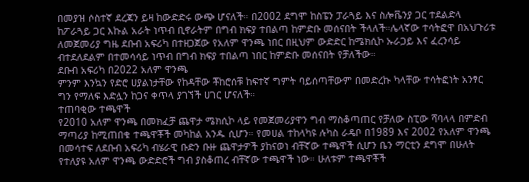በመያዝ ሶስተኛ ደረጃን ይዛ ከውድድሩ ውጭ ሆናለች። በ2002 ደግሞ ከስፔን ፓራጓይ እና ስሎቬንያ ጋር ተደልድላ ከፖራጓይ ጋር እኩል አራት ነጥብ ቢኖራትም በግብ ክፍያ ተበልጣ ከምድቡ መሰናበት ችላለች።ሌላኛው ተሳትፎዋ በአህጉሪቱ ለመጀመሪያ ግዜ ደቡብ አፍሪካ በተዘጋጀው የአለም ዋንጫ ነበር በዚህም ውድድር ከሜክሲኮ ኡራጋይ እና ፈረንሳይ ብተደለደልም በተመሳሳይ ነጥብ በግብ ክፍያ ተበልጣ ነበር ከምድቡ መሰናበት የቻለችው።
ደቡብ አፍሪካ በ2022 አለም ዋንጫ
ምንም እንኳን የድሮ ሀያልነታቸው የከዳቸው ቾከሮሰቹ ከፍተኛ ግምት ባይሰጣቸውም በመድረኩ ካላቸው ተሳትፎነት አንፃር ግን የማለፍ እድሏን ከጋና ቀጥላ ያገኘች ሀገር ሆናለች።
ተጠባቂው ተጫዋች
የ2010 አለም ዋንጫ በመክፈቻ ጨዋታ ሜክሲኮ ላይ የመጀመሪያዋን ግብ ማስቆጣጠር የቻለው ስፒው ሻባላላ በምድብ ማጣሪያ ከሚጠበቁ ተጫዋቾች መካከል አንዱ ሲሆን። የመሀል ተከላካዩ ሉካስ ራዴቦ በ1989 እና 2002 የአለም ዋንጫ በመሳተፍ ለደቡብ አፍሪካ ብሄራዊ ቡድን ቡዙ ጨዋታዎች ያከናወነ ብቸኛው ተጫዋች ሲሆን ቤን ማርቲን ደግሞ በሁለት የተለያዩ አለም ዋንጫ ውድድሮች ግብ ያስቆጠረ ብቸኛው ተጫዋች ነው። ሁለቱም ተጫዋቾች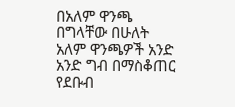በአለም ዋንጫ በግላቸው በሁለት አለም ዋንጫዎች አንድ አንድ ግብ በማስቆጠር የደቡብ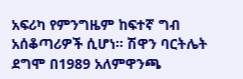አፍሪካ የምንግዜም ከፍተኛ ግብ አሰቆጣሪዎች ሲሆነ። ሽዋን ባርትሌት ደግሞ በ1989 አለምዋንጫ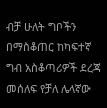ብቻ ሁለት ግቦችን በማስቆጠር ከካፍተኛ ግብ አስቆጣሪዎች ደረጃ መሰለፍ የቻለ ሌላኛው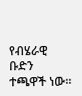የብሄራዊ ቡድን ተጫዋች ነው።